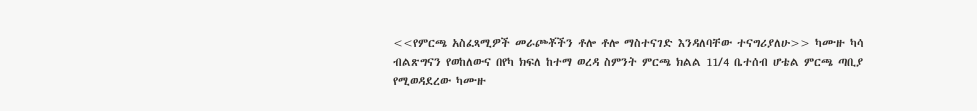<<የምርጫ አስፈጻሚዎች መራጮቾችን ቶሎ ቶሎ ማስተናገድ እንዳለባቸው ተናግሪያለሁ>> ካሙዙ ካሳ
ብልጽግናን የወከለውና በየካ ክፍለ ከተማ ወረዳ ስምንት ምርጫ ክልል 11/4 ቤተሰብ ሆቴል ምርጫ ጣቢያ የሚወዳደረው ካሙዙ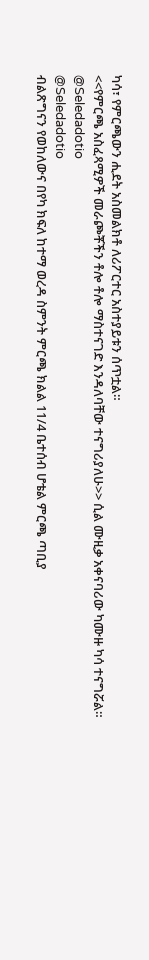ካሳ፣ የምርጫውን ሒደት አስመልክቶ ለሪፖርተር አስተያይቱን ሰጥቷል።
<<የምርጫ አስፈጻሚዎች መራጮቾችን ቶሎ ቶሎ ማስተናገድ እንዳለባቸው ተናግሪያለሁ>> ሲል ሙዚቃ አቀናባሪው ካሙዙ ካሳ ተናግሯል።
@Seledadotio
@Seledadotio
ብልጽግናን የወከለውና በየካ ክፍለ ከተማ ወረዳ ስምንት ምርጫ ክልል 11/4 ቤተሰብ ሆቴል ምርጫ ጣቢያ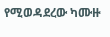የሚወዳደረው ካሙዙ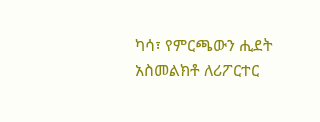ካሳ፣ የምርጫውን ሒደት አስመልክቶ ለሪፖርተር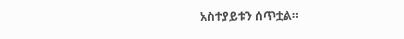አስተያይቱን ሰጥቷል።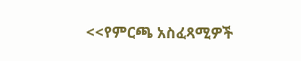<<የምርጫ አስፈጻሚዎች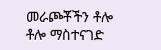መራጮቾችን ቶሎ ቶሎ ማስተናገድ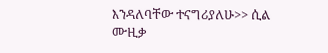እንዳለባቸው ተናግሪያለሁ>> ሲል ሙዚቃ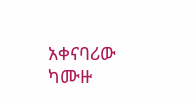አቀናባሪው ካሙዙ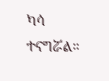ካሳ ተናግሯል።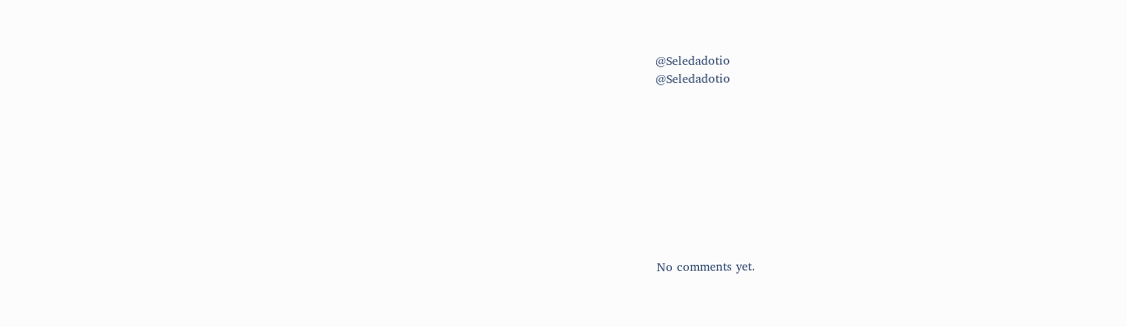@Seledadotio
@Seledadotio









No comments yet.